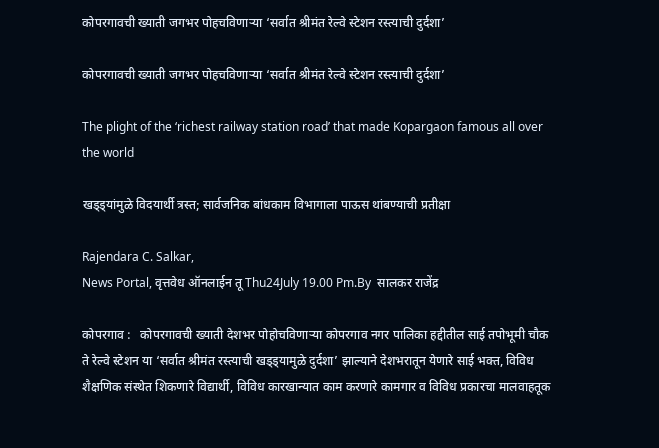कोपरगावची ख्याती जगभर पोहचविणाऱ्या ‘सर्वात श्रीमंत रेल्वे स्टेशन रस्त्याची दुर्दशा’

कोपरगावची ख्याती जगभर पोहचविणाऱ्या ‘सर्वात श्रीमंत रेल्वे स्टेशन रस्त्याची दुर्दशा’

The plight of the ‘richest railway station road’ that made Kopargaon famous all over the world

खड्ड्यांमुळे विदयार्थी त्रस्त; सार्वजनिक बांधकाम विभागाला पाऊस थांबण्याची प्रतीक्षा

Rajendara C. Salkar,
News Portal, वृत्तवेध ऑनलाईन तू Thu24July 19.00 Pm.By  सालकर राजेंद्र

कोपरगाव :   कोपरगावची ख्याती देशभर पोहोचविणाऱ्या कोपरगाव नगर पालिका हद्दीतील साई तपोभूमी चौक ते रेल्वे स्टेशन या ‘सर्वात श्रीमंत रस्त्याची खड्ड्यामुळे दुर्दशा’ झाल्याने देशभरातून येणारे साई भक्त, विविध शैक्षणिक संस्थेत शिकणारे विद्यार्थी, विविध कारखान्यात काम करणारे कामगार व विविध प्रकारचा मालवाहतूक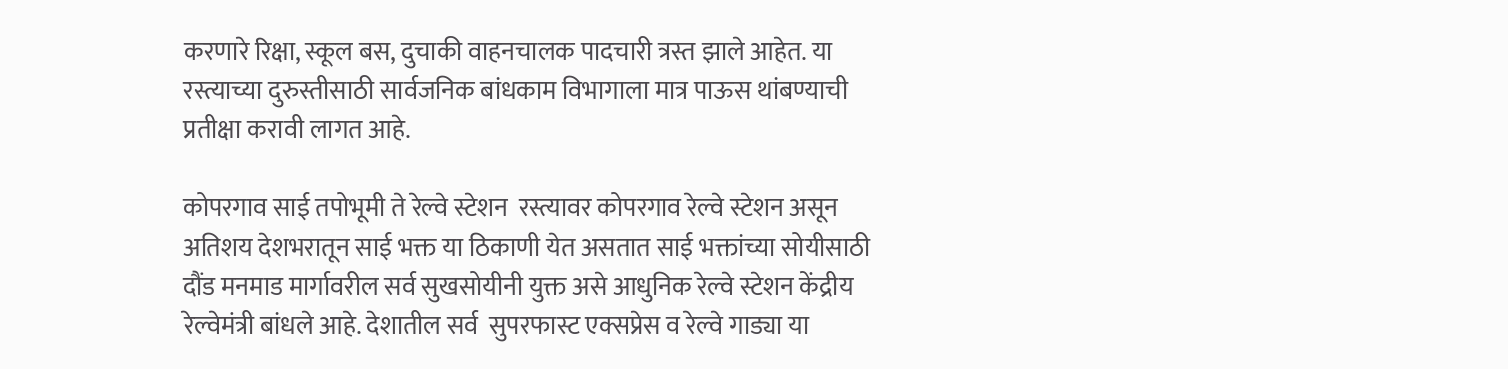करणारे रिक्षा, स्कूल बस, दुचाकी वाहनचालक पादचारी त्रस्त झाले आहेत. या रस्त्याच्या दुरुस्तीसाठी सार्वजनिक बांधकाम विभागाला मात्र पाऊस थांबण्याची प्रतीक्षा करावी लागत आहे.

कोपरगाव साई तपोभूमी ते रेल्वे स्टेशन  रस्त्यावर कोपरगाव रेल्वे स्टेशन असून अतिशय देशभरातून साई भक्त या ठिकाणी येत असतात साई भक्तांच्या सोयीसाठी दौंड मनमाड मार्गावरील सर्व सुखसोयीनी युक्त असे आधुनिक रेल्वे स्टेशन केंद्रीय रेल्वेमंत्री बांधले आहे. देशातील सर्व  सुपरफास्ट एक्सप्रेस व रेल्वे गाड्या या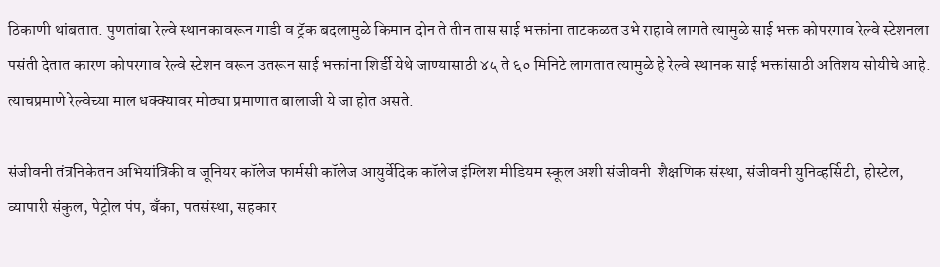ठिकाणी थांबतात. पुणतांबा रेल्वे स्थानकावरून गाडी व ट्रॅक बदलामुळे किमान दोन ते तीन तास साई भक्तांना ताटकळत उभे राहावे लागते त्यामुळे साई भक्त कोपरगाव रेल्वे स्टेशनला पसंती देतात कारण कोपरगाव रेल्वे स्टेशन वरून उतरून साई भक्तांना शिर्डी येथे जाण्यासाठी ४५ ते ६० मिनिटे लागतात त्यामुळे हे रेल्वे स्थानक साई भक्तांसाठी अतिशय सोयीचे आहे. त्याचप्रमाणे रेल्वेच्या माल धक्क्यावर मोठ्या प्रमाणात बालाजी ये जा होत असते.

संजीवनी तंत्रनिकेतन अभियांत्रिकी व जूनियर कॉलेज फार्मसी कॉलेज आयुर्वेदिक कॉलेज इंग्लिश मीडियम स्कूल अशी संजीवनी  शैक्षणिक संस्था, संजीवनी युनिव्हर्सिटी, होस्टेल, व्यापारी संकुल, पेट्रोल पंप, बँका, पतसंस्था, सहकार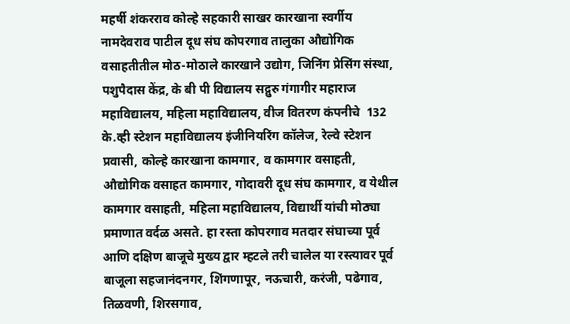महर्षी शंकरराव कोल्हे सहकारी साखर कारखाना स्वर्गीय नामदेवराव पाटील दूध संघ कोपरगाव तालुका औद्योगिक  वसाहतीतील मोठ-मोठाले कारखाने उद्योग, जिनिंग प्रेसिंग संस्था, पशुपैदास केंद्र, के बी पी विद्यालय सद्गुरु गंगागीर महाराज महाविद्यालय, महिला महाविद्यालय, वीज वितरण कंपनीचे  132 के.व्ही स्टेशन महाविद्यालय इंजीनियरिंग कॉलेज, रेल्वे स्टेशन प्रवासी, कोल्हे कारखाना कामगार, व कामगार वसाहती, औद्योगिक वसाहत कामगार, गोदावरी दूध संघ कामगार, व येथील कामगार वसाहती, महिला महाविद्यालय, विद्यार्थी यांची मोठ्या प्रमाणात वर्दळ असते. हा रस्ता कोपरगाव मतदार संघाच्या पूर्व आणि दक्षिण बाजूचे मुख्य द्वार म्हटले तरी चालेल या रस्त्यावर पूर्व बाजूला सहजानंदनगर, शिंगणापूर, नऊचारी, करंजी, पढेगाव, तिळवणी, शिरसगाव,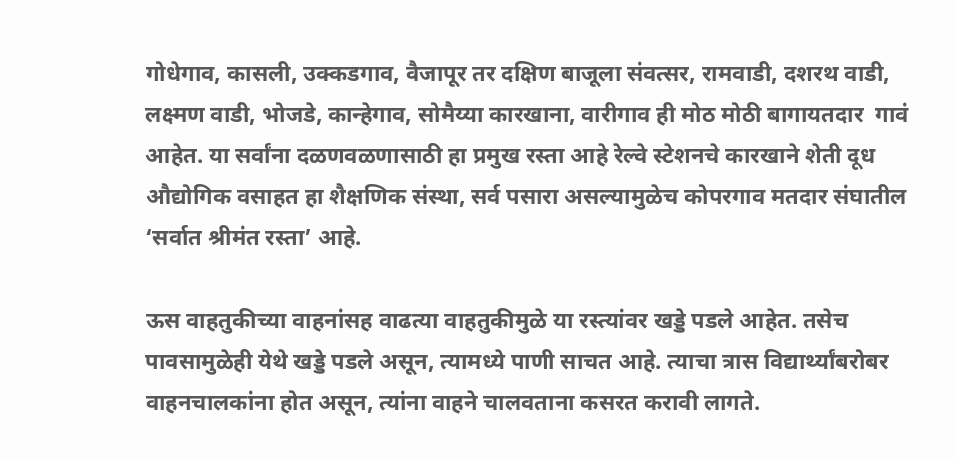गोधेगाव, कासली, उक्कडगाव, वैजापूर तर दक्षिण बाजूला संवत्सर, रामवाडी, दशरथ वाडी, लक्ष्मण वाडी, भोजडे, कान्हेगाव, सोमैय्या कारखाना, वारीगाव ही मोठ मोठी बागायतदार  गावं आहेत. या सर्वांना दळणवळणासाठी हा प्रमुख रस्ता आहे रेल्वे स्टेशनचे कारखाने शेती दूध औद्योगिक वसाहत हा शैक्षणिक संस्था, सर्व पसारा असल्यामुळेच कोपरगाव मतदार संघातील  ‘सर्वात श्रीमंत रस्ता’ आहे.

ऊस वाहतुकीच्या वाहनांसह वाढत्या वाहतुकीमुळे या रस्त्यांवर खड्डे पडले आहेत. तसेच पावसामुळेही येथे खड्डे पडले असून, त्यामध्ये पाणी साचत आहे. त्याचा त्रास विद्यार्थ्यांबरोबर  वाहनचालकांना होत असून, त्यांना वाहने चालवताना कसरत करावी लागते.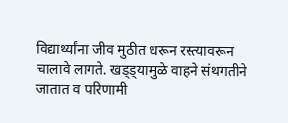विद्यार्थ्यांना जीव मुठीत धरून रस्त्यावरून चालावे लागते. खड्ड्यामुळे वाहने संथगतीने जातात व परिणामी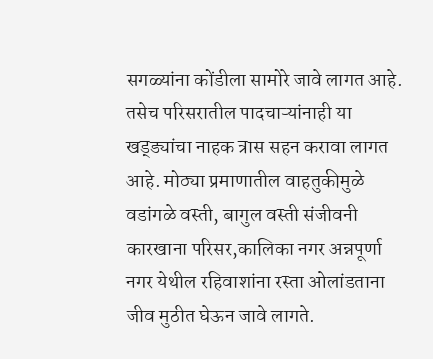सगळ्यांना कोंडीला सामोरे जावे लागत आहे. तसेच परिसरातील पादचाऱ्यांनाही या खड्ड्यांचा नाहक त्रास सहन करावा लागत आहे. मोठ्या प्रमाणातील वाहतुकीमुळे वडांगळे वस्ती, बागुल वस्ती संजीवनी कारखाना परिसर,कालिका नगर अन्नपूर्णा नगर येथील रहिवाशांना रस्ता ओलांडताना जीव मुठीत घेऊन जावे लागते.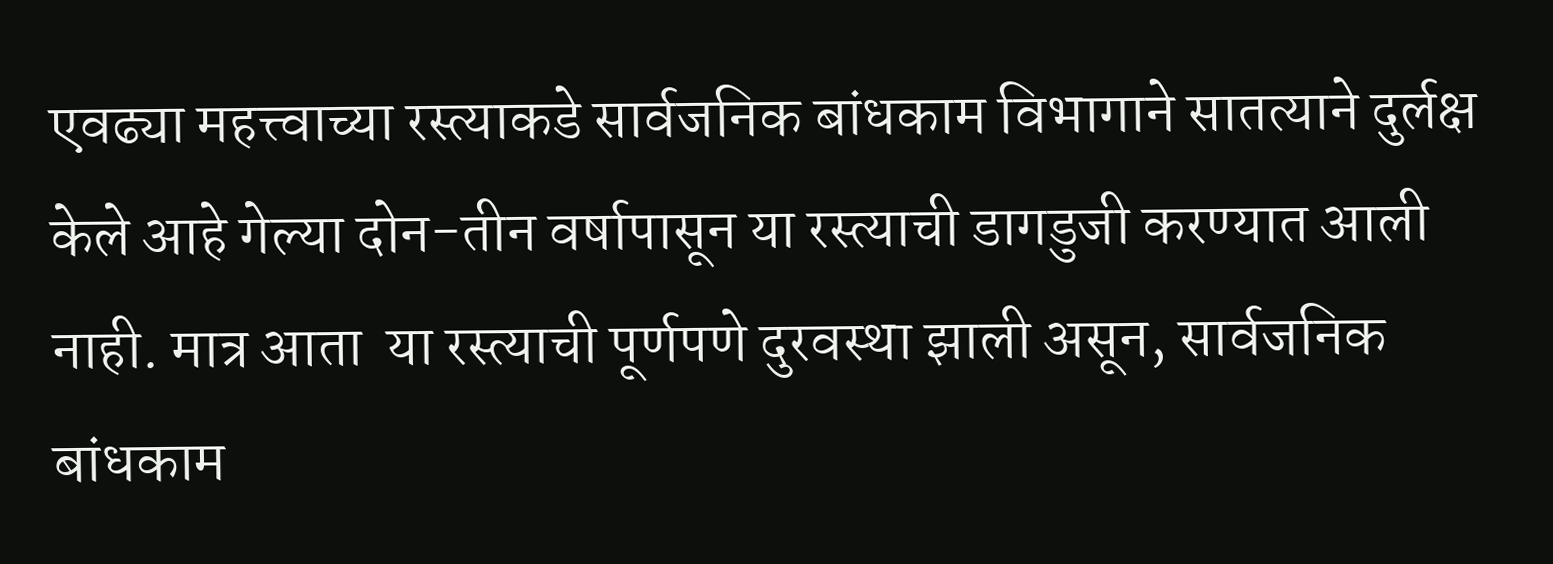एवढ्या महत्त्वाच्या रस्त्याकडे सार्वजनिक बांधकाम विभागाने सातत्याने दुर्लक्ष केले आहे गेल्या दोन-तीन वर्षापासून या रस्त्याची डागडुजी करण्यात आली नाही. मात्र आता  या रस्त्याची पूर्णपणे दुरवस्था झाली असून, सार्वजनिक बांधकाम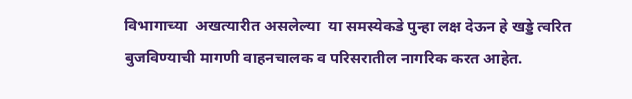विभागाच्या  अखत्यारीत असलेल्या  या समस्येकडे पुन्हा लक्ष देऊन हे खड्डे त्वरित बुजविण्याची मागणी वाहनचालक व परिसरातील नागरिक करत आहेत.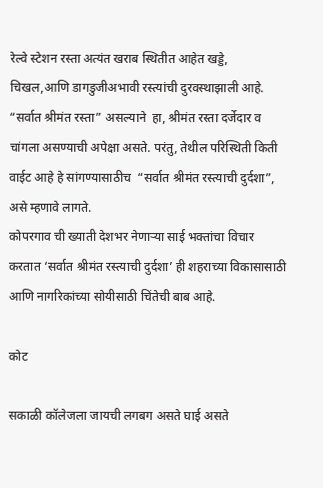रेल्वे स्टेशन रस्ता अत्यंत खराब स्थितीत आहेत खड्डे, चिखल,आणि डागडुजीअभावी रस्त्यांची दुरवस्थाझाली आहे. “सर्वात श्रीमंत रस्ता” असल्याने  हा, श्रीमंत रस्ता दर्जेदार व चांगला असण्याची अपेक्षा असते. परंतु, तेथील परिस्थिती किती वाईट आहे हे सांगण्यासाठीच ‌ “सर्वात श्रीमंत रस्त्याची दुर्दशा”, असे म्हणावे लागते.
कोपरगाव ची ख्याती देशभर नेणाऱ्या साई भक्तांचा विचार करतात ‘सर्वात श्रीमंत रस्त्याची दुर्दशा’ ही शहराच्या विकासासाठी आणि नागरिकांच्या सोयीसाठी चिंतेची बाब आहे.

कोट

सकाळी कॉलेजला जायची लगबग असते घाई असते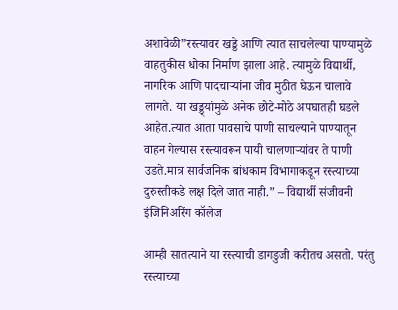अशावेळी”रस्त्यावर खड्डे आणि त्यात साचलेल्या पाण्यामुळे वाहतुकीस धोका निर्माण झाला आहे. त्यामुळे विद्यार्थी, नागरिक आणि पादचाऱ्यांना जीव मुठीत घेऊन चालावे लागते. या खड्ड्यांमुळे अनेक छोटे-मोठे अपघातही घडले आहेत.त्यात आता पावसाचे पाणी साचल्याने पाण्यातून वाहन गेल्यास रस्त्यावरून पायी चालणाऱ्यांवर ते पाणी उडते.मात्र सार्वजनिक बांधकाम विभागाकडून रस्त्याच्या दुरुस्तीकडे लक्ष दिले जात नाही.” – विद्यार्थी संजीवनी इंजिनिअरिंग कॉलेज

आम्ही सातत्याने या रस्त्याची डागडुजी करीतच असतो. परंतु रस्त्याच्या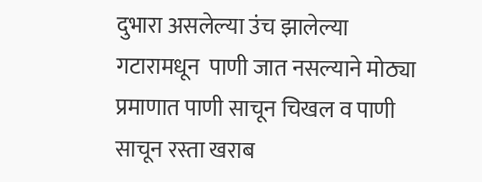दुभारा असलेल्या उंच झालेल्या गटारामधून  पाणी जात नसल्याने मोठ्या प्रमाणात पाणी साचून चिखल व पाणी साचून रस्ता खराब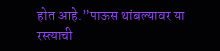होत आहे.”पाऊस थांबल्यावर या रस्त्याची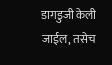डागडुजी केली जाईल, तसेच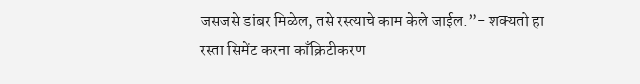जसजसे डांबर मिळेल, तसे रस्त्याचे काम केले जाईल.”- शक्यतो हा रस्ता सिमेंट करना काँक्रिटीकरण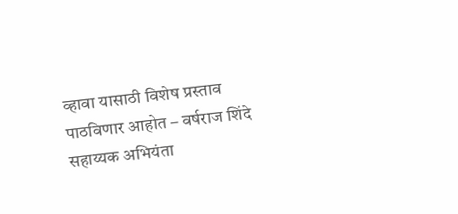व्हावा यासाठी विशेष प्रस्ताव पाठविणार आहोत – वर्षराज शिंदे सहाय्यक अभियंता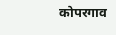कोपरगाव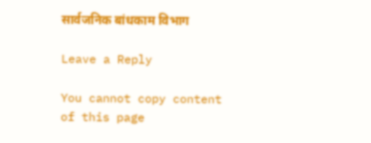सार्वजनिक बांधकाम विभाग

Leave a Reply

You cannot copy content of this page